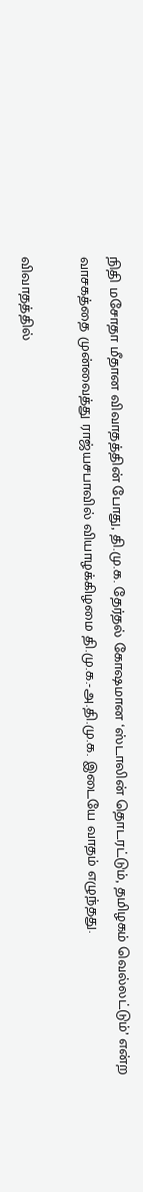நிதி மசோதா மீதான விவாதத்தின் போது, தி.மு.க. தேர்தல் கோஷமான ‘ஸ்டாலின் தொடரட்டும், தமிழகம் வெல்லட்டும்’ என்ற வாசகத்தை முன்வைத்து ராஜ்யசபாவில் வியாழக்கிழமை தி.மு.க.-அ.தி.மு.க. இடையே வாதம் எழுந்தது.

விவாதத்தில்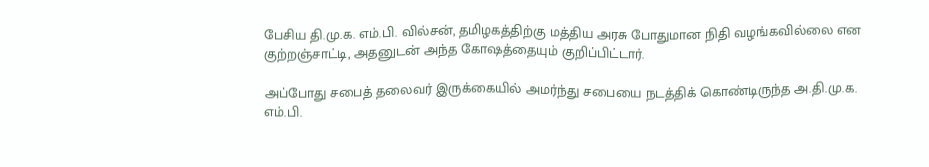பேசிய தி.மு.க. எம்.பி. வில்சன், தமிழகத்திற்கு மத்திய அரசு போதுமான நிதி வழங்கவில்லை என குற்றஞ்சாட்டி, அதனுடன் அந்த கோஷத்தையும் குறிப்பிட்டார்.

அப்போது சபைத் தலைவர் இருக்கையில் அமர்ந்து சபையை நடத்திக் கொண்டிருந்த அ.தி.மு.க. எம்.பி.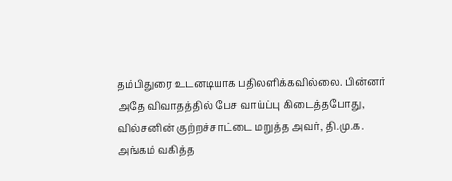தம்பிதுரை உடனடியாக பதிலளிக்கவில்லை. பின்னர் அதே விவாதத்தில் பேச வாய்ப்பு கிடைத்தபோது, வில்சனின் குற்றச்சாட்டை மறுத்த அவர், தி.மு.க. அங்கம் வகித்த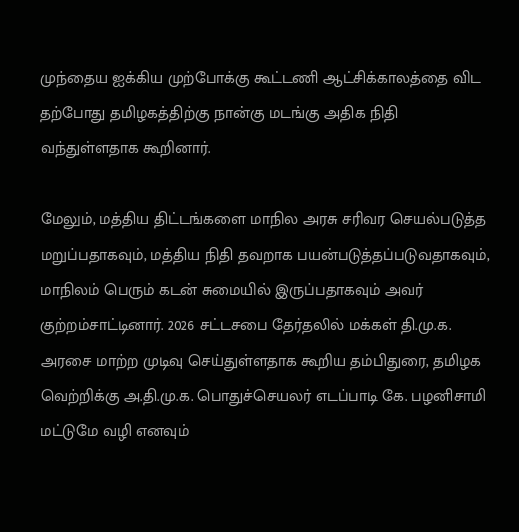முந்தைய ஐக்கிய முற்போக்கு கூட்டணி ஆட்சிக்காலத்தை விட தற்போது தமிழகத்திற்கு நான்கு மடங்கு அதிக நிதி வந்துள்ளதாக கூறினார்.

மேலும், மத்திய திட்டங்களை மாநில அரசு சரிவர செயல்படுத்த மறுப்பதாகவும், மத்திய நிதி தவறாக பயன்படுத்தப்படுவதாகவும், மாநிலம் பெரும் கடன் சுமையில் இருப்பதாகவும் அவர் குற்றம்சாட்டினார். 2026 சட்டசபை தேர்தலில் மக்கள் தி.மு.க. அரசை மாற்ற முடிவு செய்துள்ளதாக கூறிய தம்பிதுரை, தமிழக வெற்றிக்கு அ.தி.மு.க. பொதுச்செயலர் எடப்பாடி கே. பழனிசாமி மட்டுமே வழி எனவும்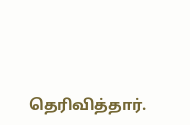தெரிவித்தார்.